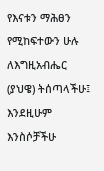የእናቱን ማሕፀን የሚከፍተውን ሁሉ ለእግዚአብሔር (ያህዌ) ትሰጣላችሁ፤ እንደዚሁም እንስሶቻችሁ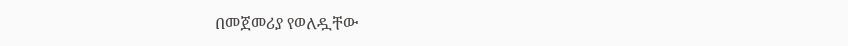በመጀመሪያ የወለዷቸው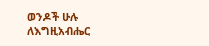ወንዶች ሁሉ ለእግዚአብሔር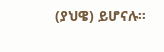(ያህዌ) ይሆናሉ።